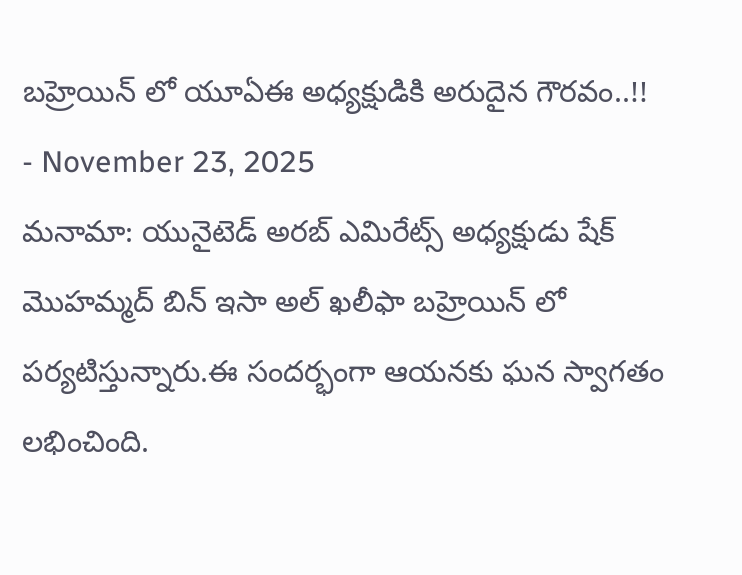బహ్రెయిన్ లో యూఏఈ అధ్యక్షుడికి అరుదైన గౌరవం..!!
- November 23, 2025
మనామా: యునైటెడ్ అరబ్ ఎమిరేట్స్ అధ్యక్షుడు షేక్ మొహమ్మద్ బిన్ ఇసా అల్ ఖలీఫా బహ్రెయిన్ లో పర్యటిస్తున్నారు.ఈ సందర్భంగా ఆయనకు ఘన స్వాగతం లభించింది.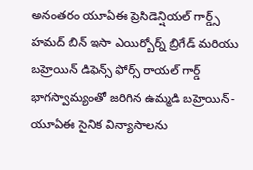అనంతరం యూఏఈ ప్రెసిడెన్షియల్ గార్డ్స్ హమద్ బిన్ ఇసా ఎయిర్బోర్న్ బ్రిగేడ్ మరియు బహ్రెయిన్ డిఫెన్స్ ఫోర్స్ రాయల్ గార్డ్ భాగస్వామ్యంతో జరిగిన ఉమ్మడి బహ్రెయిన్-యూఏఈ సైనిక విన్యాసాలను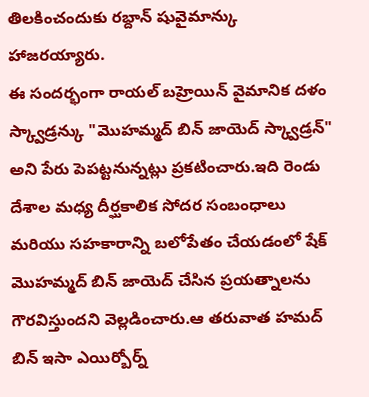తిలకించందుకు రబ్దాన్ షువైమాన్కు హాజరయ్యారు.
ఈ సందర్భంగా రాయల్ బహ్రెయిన్ వైమానిక దళం స్క్వాడ్రన్కు "మొహమ్మద్ బిన్ జాయెద్ స్క్వాడ్రన్" అని పేరు పెపట్టనున్నట్లు ప్రకటించారు.ఇది రెండు దేశాల మధ్య దీర్ఘకాలిక సోదర సంబంధాలు మరియు సహకారాన్ని బలోపేతం చేయడంలో షేక్ మొహమ్మద్ బిన్ జాయెద్ చేసిన ప్రయత్నాలను గౌరవిస్తుందని వెల్లడించారు.ఆ తరువాత హమద్ బిన్ ఇసా ఎయిర్బోర్న్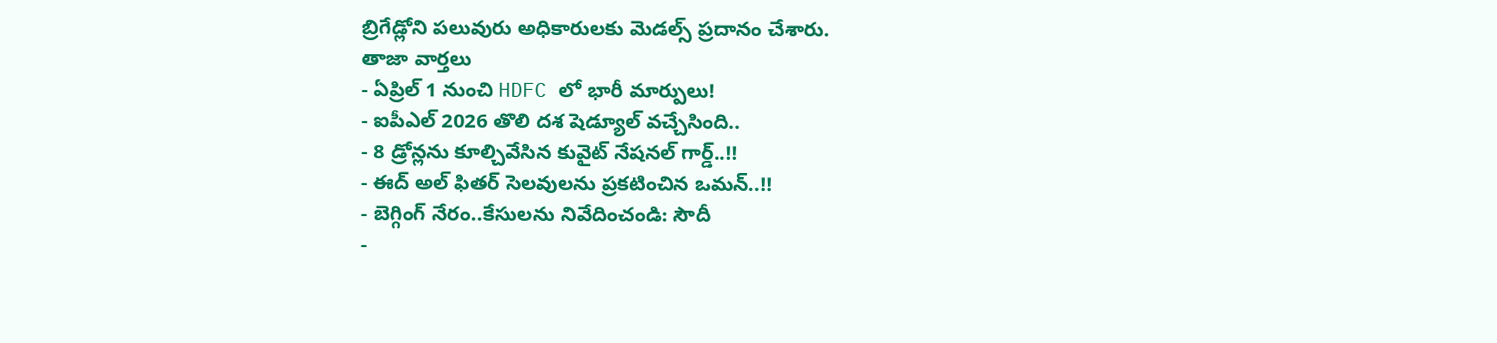బ్రిగేడ్లోని పలువురు అధికారులకు మెడల్స్ ప్రదానం చేశారు.
తాజా వార్తలు
- ఏప్రిల్ 1 నుంచి HDFC లో భారీ మార్పులు!
- ఐపీఎల్ 2026 తొలి దశ షెడ్యూల్ వచ్చేసింది..
- 8 డ్రోన్లను కూల్చివేసిన కువైట్ నేషనల్ గార్డ్..!!
- ఈద్ అల్ ఫితర్ సెలవులను ప్రకటించిన ఒమన్..!!
- బెగ్గింగ్ నేరం..కేసులను నివేదించండి: సౌదీ
-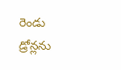రెండు డ్రోన్లను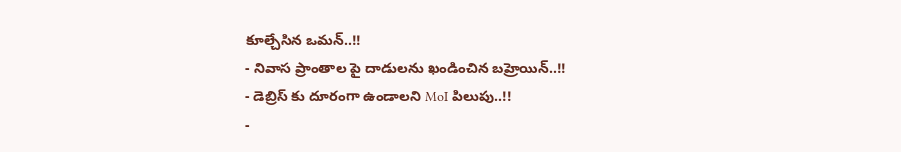కూల్చేసిన ఒమన్..!!
- నివాస ప్రాంతాల పై దాడులను ఖండించిన బహ్రెయిన్..!!
- డెబ్రిస్ కు దూరంగా ఉండాలని MoI పిలుపు..!!
-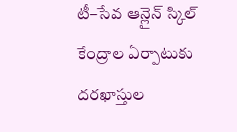టీ–సేవ ఆన్లైన్ స్కిల్ కేంద్రాల ఏర్పాటుకు దరఖాస్తుల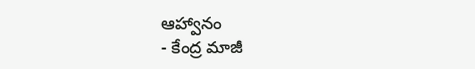ఆహ్వానం
- కేంద్ర మాజీ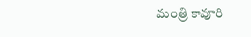మంత్రి కావూరి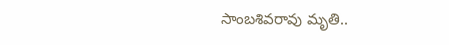సాంబశివరావు మృతి..